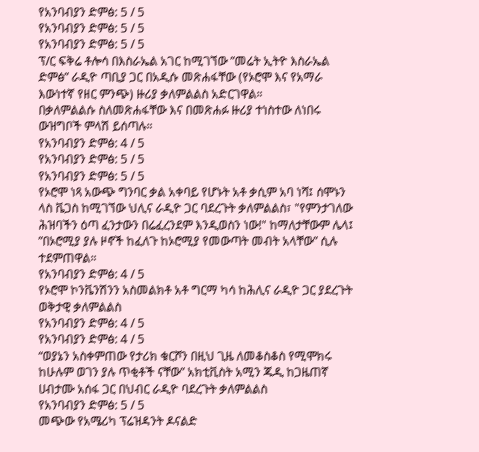የአንባብያን ድምፅ: 5 / 5
የአንባብያን ድምፅ: 5 / 5
የአንባብያን ድምፅ: 5 / 5
ፕ/ር ፍቅሬ ቶሎሳ በእስራኤል አገር ከሚገኘው ”መሬት ኢትዮ እስራኤል ድምፅ” ራዲዮ ጣቢያ ጋር በአዲሱ መጽሐፋቸው (የኦሮሞ እና የአማራ እውነተኛ የዘር ምንጭ) ዙሪያ ቃለምልልስ አድርገዋል።
በቃለምልልሱ ስለመጽሐፋቸው እና በመጽሐፉ ዙሪያ ተነስተው ለነበሩ ውዝግቦች ምላሽ ይሰጣሉ።
የአንባብያን ድምፅ: 4 / 5
የአንባብያን ድምፅ: 5 / 5
የአንባብያን ድምፅ: 5 / 5
የኦሮሞ ነጻ አውጭ ግንባር ቃል አቀባይ የሆኑት አቶ ቃሲም አባ ነሻ፤ ሰሞኑን ላስ ቬጋስ ከሚገኘው ህሊና ራዲዮ ጋር ባደረጉት ቃለምልልስ፣ "የምንታገለው ሕዝባችን ዕጣ ፈንታውን በሬፈረንደም እንዲወስን ነው!" ከማለታቸውም ሌላ፤ ”በኦሮሚያ ያሉ ዞኖች ከፈለጉ ከኦሮሚያ የመውጣት መብት አላቸው” ሲሉ ተደምጠዋል።
የአንባብያን ድምፅ: 4 / 5
የኦሮሞ ኮንቬንሽንን አስመልክቶ አቶ ግርማ ካሳ ከሕሊና ራዲዮ ጋር ያደረጉት ወቅታዊ ቃለምልልስ
የአንባብያን ድምፅ: 4 / 5
የአንባብያን ድምፅ: 4 / 5
“ወያኔን አስቀምጠው የታሪክ ቁርሾን በዚህ ጊዜ ለመቆስቆስ የሚሞክሩ ከሁሉም ወገን ያሉ ጥቂቶች ናቸው” አክቲቪስት አሚን ጁዲ ከጋዜጠኛ ሀብታሙ አሰፋ ጋር በህብር ራዲዮ ባደረጉት ቃለምልልስ
የአንባብያን ድምፅ: 5 / 5
መጭው የአሜሪካ ፕሬዝዳንት ዶናልድ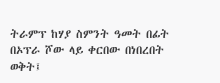ትራምፕ ከሃያ ስምንት ዓመት በፊት በኦፕራ ሾው ላይ ቀርበው በነበረበት ወቅት፤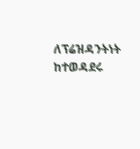ለፕሬዝዳንትነት ከተወዳደሩ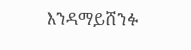እንዳማይሸንፉ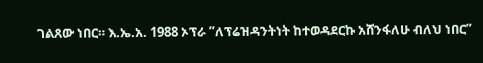ገልጸው ነበር። እ.ኤ.አ. 1988 ኦፕራ ”ለፕሬዝዳንትነት ከተወዳደርኩ አሸንፋለሁ ብለህ ነበር”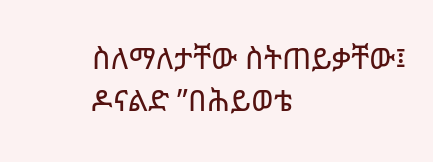ስለማለታቸው ስትጠይቃቸው፤ ዶናልድ ”በሕይወቴ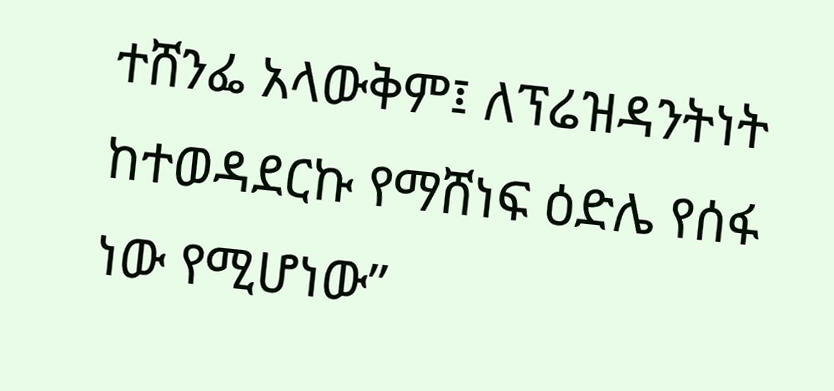ተሸንፌ አላውቅም፤ ለፕሬዝዳንትነት ከተወዳደርኩ የማሸነፍ ዕድሌ የሰፋ ነው የሚሆነው”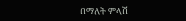በማለት ምላሽ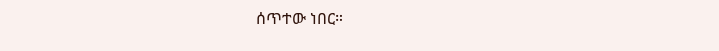ሰጥተው ነበር።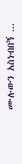ሙሉውን አስነብበኝ ...